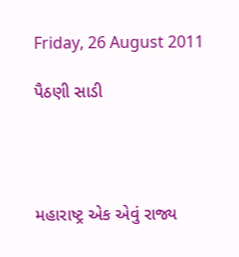Friday, 26 August 2011

પૈઠણી સાડી




મહારાષ્ટ્ર એક એવું રાજ્ય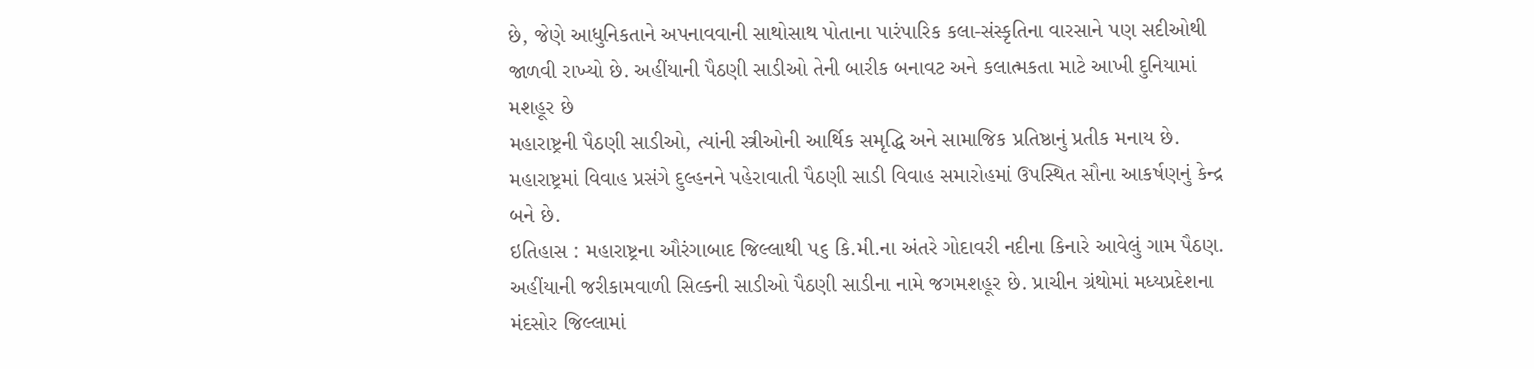છે, જેણે આધુનિકતાને અપનાવવાની સાથોસાથ પોતાના પારંપારિક કલા-સંસ્કૃતિના વારસાને પણ સદીઓથી જાળવી રાખ્યો છે. અહીંયાની પૈઠણી સાડીઓ તેની બારીક બનાવટ અને કલાત્મકતા માટે આખી દુનિયામાં મશહૂર છે
મહારાષ્ટ્રની પૈઠણી સાડીઓ, ત્યાંની સ્ત્રીઓની આર્થિક સમૃદ્ધિ અને સામાજિક પ્રતિષ્ઠાનું પ્રતીક મનાય છે. મહારાષ્ટ્રમાં વિવાહ પ્રસંગે દુલ્હનને પહેરાવાતી પૈઠણી સાડી વિવાહ સમારોહમાં ઉપસ્થિત સૌના આકર્ષણનું કેન્દ્ર બને છે.
ઇતિહાસ : મહારાષ્ટ્રના ઔરંગાબાદ જિલ્લાથી ૫૬ કિ.મી.ના અંતરે ગોદાવરી નદીના કિનારે આવેલું ગામ પૈઠણ. અહીંયાની જરીકામવાળી સિલ્કની સાડીઓ પૈઠણી સાડીના નામે જગમશહૂર છે. પ્રાચીન ગ્રંથોમાં મધ્યપ્રદેશના મંદસોર જિલ્લામાં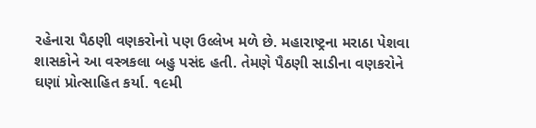રહેનારા પૈઠણી વણકરોનો પણ ઉલ્લેખ મળે છે. મહારાષ્ટ્રના મરાઠા પેશવા શાસકોને આ વસ્ત્રકલા બહુ પસંદ હતી. તેમણે પૈઠણી સાડીના વણકરોને ઘણાં પ્રોત્સાહિત કર્યા. ૧૯મી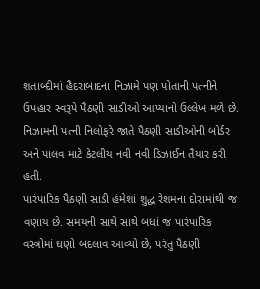શતાબ્દીમાં હૈદરાબાદના નિઝામે પણ પોતાની પત્નીને ઉપહાર સ્વરૂપે પૈઠણી સાડીઓ આપ્યાનો ઉલ્લેખ મળે છે. નિઝામની પત્ની નિલોફરે જાતે પૈઠણી સાડીઓની બોર્ડર અને પાલવ માટે કેટલીય નવી નવી ડિઝાઈન તૈયાર કરી હતી.
પારંપારિક પૈઠણી સાડી હંમેશાં શુદ્ધ રેશમના દોરામાંથી જ વણાય છે. સમયની સાથે સાથે બધાં જ પારંપારિક વસ્ત્રોમાં ઘણો બદલાવ આવ્યો છે, પરંતુ પૈઠણી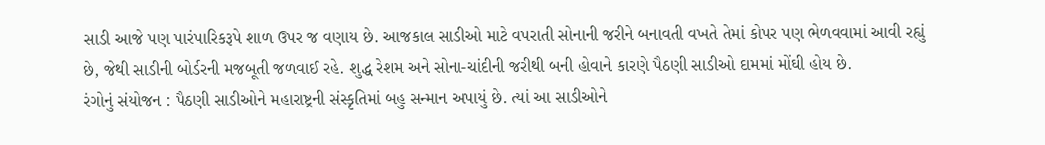સાડી આજે પણ પારંપારિકરૂપે શાળ ઉપર જ વણાય છે. આજકાલ સાડીઓ માટે વપરાતી સોનાની જરીને બનાવતી વખતે તેમાં કોપર પણ ભેળવવામાં આવી રહ્યું છે, જેથી સાડીની બોર્ડરની મજબૂતી જળવાઈ રહે. શુદ્ધ રેશમ અને સોના-ચાંદીની જરીથી બની હોવાને કારણે પૈઠણી સાડીઓ દામમાં મોંઘી હોય છે.
રંગોનું સંયોજન : પૈઠણી સાડીઓને મહારાષ્ટ્રની સંસ્કૃતિમાં બહુ સન્માન અપાયું છે. ત્યાં આ સાડીઓને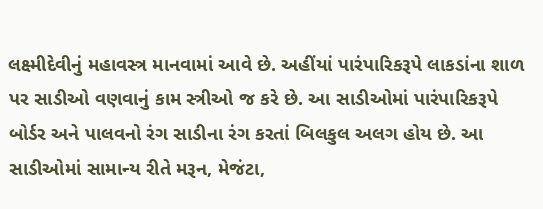લક્ષ્મીદેવીનું મહાવસ્ત્ર માનવામાં આવે છે. અહીંયાં પારંપારિકરૂપે લાકડાંના શાળ પર સાડીઓ વણવાનું કામ સ્ત્રીઓ જ કરે છે. આ સાડીઓમાં પારંપારિકરૂપે બોર્ડર અને પાલવનો રંગ સાડીના રંગ કરતાં બિલકુલ અલગ હોય છે. આ સાડીઓમાં સામાન્ય રીતે મરૂન, મેજંટા,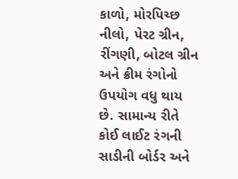કાળો, મોરપિચ્છ નીલો, પેરટ ગ્રીન, રીંગણી, બોટલ ગ્રીન અને ક્રીમ રંગોનો ઉપયોગ વધુ થાય છે. સામાન્ય રીતે કોઈ લાઈટ રંગની સાડીની બોર્ડર અને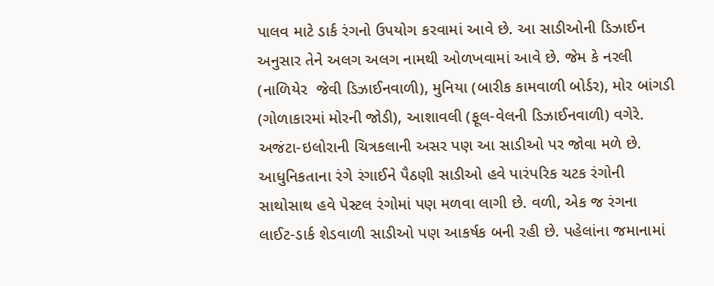પાલવ માટે ડાર્ક રંગનો ઉપયોગ કરવામાં આવે છે. આ સાડીઓની ડિઝાઈન અનુસાર તેને અલગ અલગ નામથી ઓળખવામાં આવે છે. જેમ કે નરલી (નાળિયેર  જેવી ડિઝાઈનવાળી), મુનિયા (બારીક કામવાળી બોર્ડર), મોર બાંગડી (ગોળાકારમાં મોરની જોડી), આશાવલી (ફૂલ-વેલની ડિઝાઈનવાળી) વગેરે. અજંટા-ઇલોરાની ચિત્રકલાની અસર પણ આ સાડીઓ પર જોવા મળે છે.
આધુનિકતાના રંગે રંગાઈને પૈઠણી સાડીઓ હવે પારંપરિક ચટક રંગોની સાથોસાથ હવે પેસ્ટલ રંગોમાં પણ મળવા લાગી છે. વળી, એક જ રંગના લાઈટ-ડાર્ક શેડવાળી સાડીઓ પણ આકર્ષક બની રહી છે. પહેલાંના જમાનામાં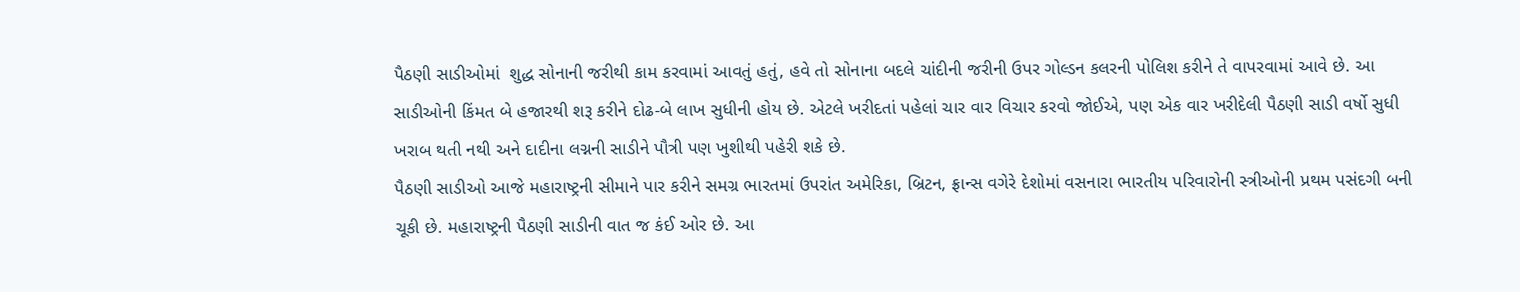પૈઠણી સાડીઓમાં  શુદ્ધ સોનાની જરીથી કામ કરવામાં આવતું હતું, હવે તો સોનાના બદલે ચાંદીની જરીની ઉપર ગોલ્ડન કલરની પોલિશ કરીને તે વાપરવામાં આવે છે. આ સાડીઓની કિંમત બે હજારથી શરૂ કરીને દોઢ-બે લાખ સુધીની હોય છે. એટલે ખરીદતાં પહેલાં ચાર વાર વિચાર કરવો જોઈએ, પણ એક વાર ખરીદેલી પૈઠણી સાડી વર્ષો સુધી ખરાબ થતી નથી અને દાદીના લગ્નની સાડીને પૌત્રી પણ ખુશીથી પહેરી શકે છે.
પૈઠણી સાડીઓ આજે મહારાષ્ટ્રની સીમાને પાર કરીને સમગ્ર ભારતમાં ઉપરાંત અમેરિકા, બ્રિટન, ફ્રાન્સ વગેરે દેશોમાં વસનારા ભારતીય પરિવારોની સ્ત્રીઓની પ્રથમ પસંદગી બની ચૂકી છે. મહારાષ્ટ્રની પૈઠણી સાડીની વાત જ કંઈ ઓર છે. આ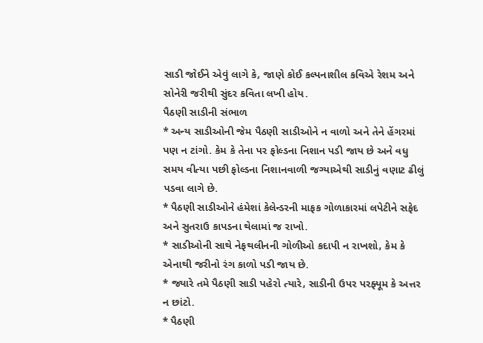સાડી જોઈને એવું લાગે કે, જાણે કોઈ કલ્પનાશીલ કવિએ રેશમ અને સોનેરી જરીથી સુંદર કવિતા લખી હોય.
પૈઠણી સાડીની સંભાળ
* અન્ય સાડીઓની જેમ પૈઠણી સાડીઓને ન વાળો અને તેને હેંગરમાં પણ ન ટાંગો. કેમ કે તેના પર ફોલ્ડના નિશાન પડી જાય છે અને વધુ સમય વીત્યા પછી ફોલ્ડના નિશાનવાળી જગ્યાએથી સાડીનું વણાટ ઢીલું પડવા લાગે છે.
* પૈઠણી સાડીઓને હંમેશાં કેલેન્ડરની માફક ગોળાકારમાં લપેટીને સફેદ અને સુતરાઉ કાપડના થેલામાં જ રાખો.
* સાડીઓની સાથે નેફથલીનની ગોળીઓ કદાપી ન રાખશો, કેમ કે એનાથી જરીનો રંગ કાળો પડી જાય છે.
* જ્યારે તમે પૈઠણી સાડી પહેરો ત્યારે, સાડીની ઉપર પરફ્યૂમ કે અત્તર ન છાંટો.
* પૈઠણી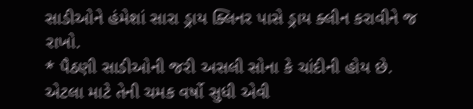સાડીઓને હંમેશાં સારા ડ્રાય ક્લિનર પાસે ડ્રાય ક્લીન કરાવીને જ રાખો.
* પૈઠણી સાડીઓની જરી અસલી સોના કે ચાંદીની હોય છે. એટલા માટે તેની ચમક વર્ષો સુધી એવી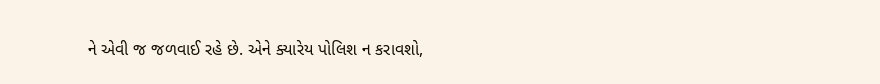ને એવી જ જળવાઈ રહે છે. એને ક્યારેય પોલિશ ન કરાવશો,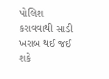પોલિશ કરાવવાથી સાડી ખરાબ થઈ જઈ શકે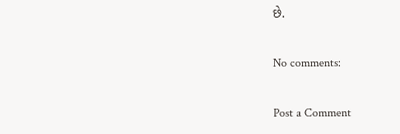છે.

No comments:

Post a Comment